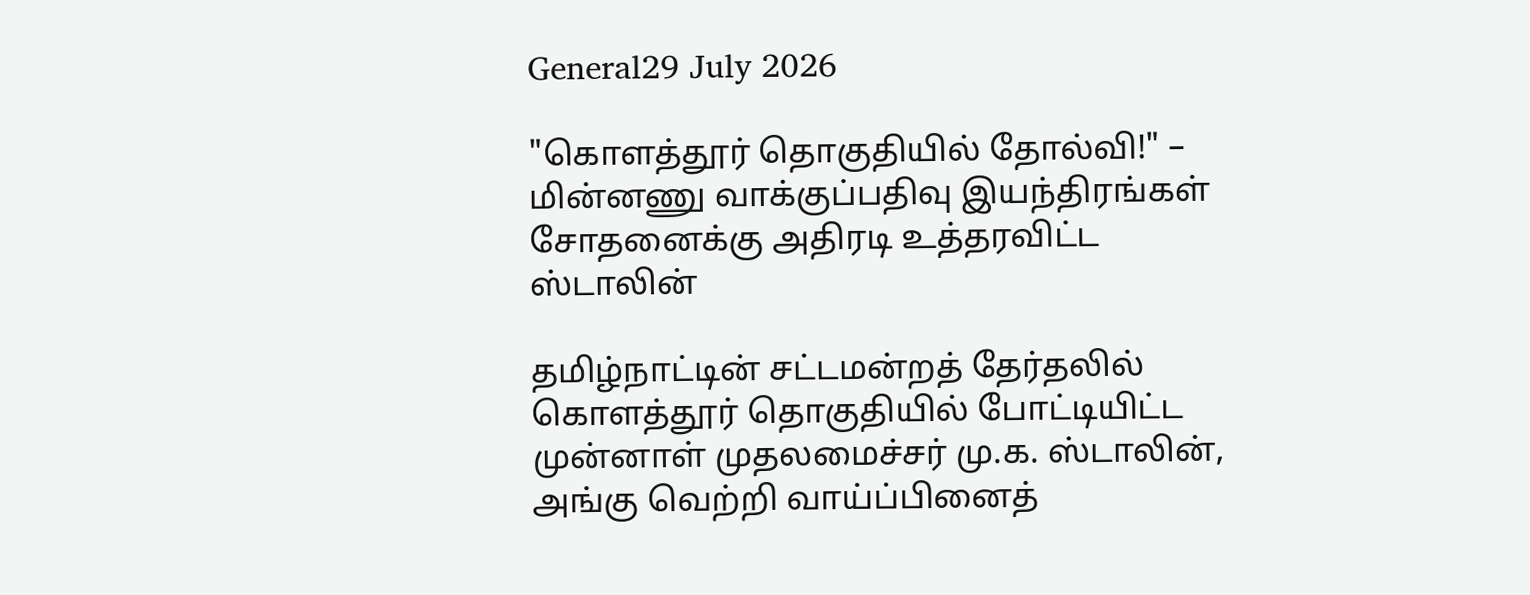General29 July 2026

"கொளத்தூர் தொகுதியில் தோல்வி!" – மின்னணு வாக்குப்பதிவு இயந்திரங்கள் சோதனைக்கு அதிரடி உத்தரவிட்ட ஸ்டாலின்

தமிழ்நாட்டின் சட்டமன்றத் தேர்தலில் கொளத்தூர் தொகுதியில் போட்டியிட்ட முன்னாள் முதலமைச்சர் மு.க. ஸ்டாலின், அங்கு வெற்றி வாய்ப்பினைத்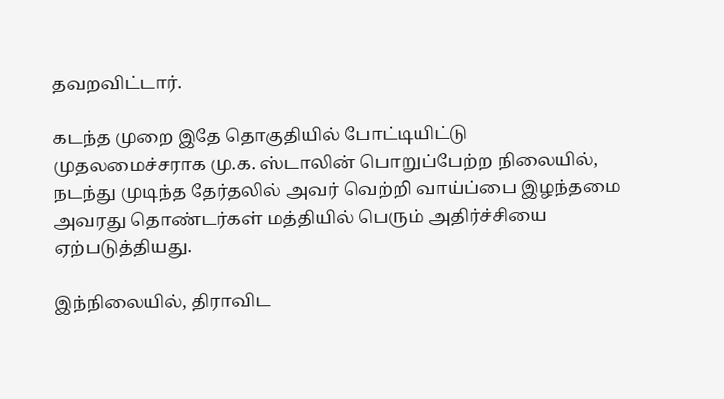தவறவிட்டார்.

கடந்த முறை இதே தொகுதியில் போட்டியிட்டு முதலமைச்சராக மு.க. ஸ்டாலின் பொறுப்பேற்ற நிலையில், நடந்து முடிந்த தேர்தலில் அவர் வெற்றி வாய்ப்பை இழந்தமை அவரது தொண்டர்கள் மத்தியில் பெரும் அதிர்ச்சியை ஏற்படுத்தியது.

இந்நிலையில், திராவிட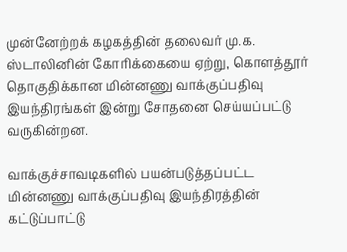முன்னேற்றக் கழகத்தின் தலைவர் மு.க. ஸ்டாலினின் கோரிக்கையை ஏற்று, கொளத்தூர் தொகுதிக்கான மின்னணு வாக்குப்பதிவு இயந்திரங்கள் இன்று சோதனை செய்யப்பட்டு வருகின்றன.

வாக்குச்சாவடிகளில் பயன்படுத்தப்பட்ட மின்னணு வாக்குப்பதிவு இயந்திரத்தின் கட்டுப்பாட்டு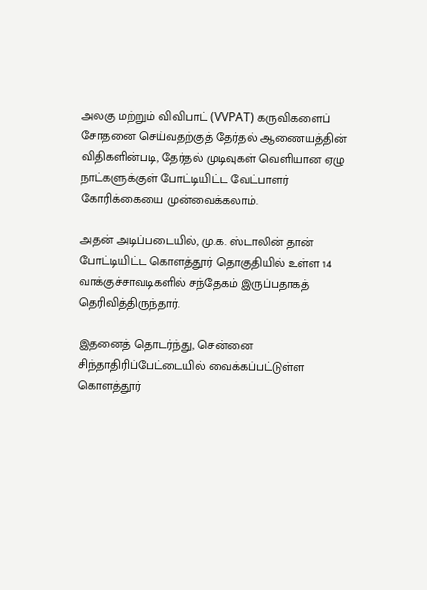அலகு மற்றும் விவிபாட் (VVPAT) கருவிகளைப் சோதனை செய்வதற்குத் தேர்தல் ஆணையத்தின் விதிகளின்படி, தேர்தல் முடிவுகள் வெளியான ஏழு நாட்களுக்குள் போட்டியிட்ட வேட்பாளர் கோரிக்கையை முன்வைக்கலாம்.

அதன் அடிப்படையில், மு.க. ஸ்டாலின் தான் போட்டியிட்ட கொளத்தூர் தொகுதியில் உள்ள 14 வாக்குச்சாவடிகளில் சந்தேகம் இருப்பதாகத் தெரிவித்திருந்தார்.

இதனைத் தொடர்ந்து, சென்னை சிந்தாதிரிப்பேட்டையில் வைக்கப்பட்டுள்ள கொளத்தூர்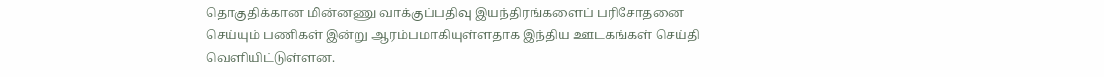தொகுதிக்கான மின்னணு வாக்குப்பதிவு இயந்திரங்களைப் பரிசோதனை செய்யும் பணிகள் இன்று ஆரம்பமாகியுள்ளதாக இந்திய ஊடகங்கள் செய்தி வெளியிட்டுள்ளன.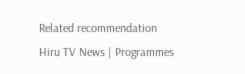Related recommendation
Hiru TV News | Programmes